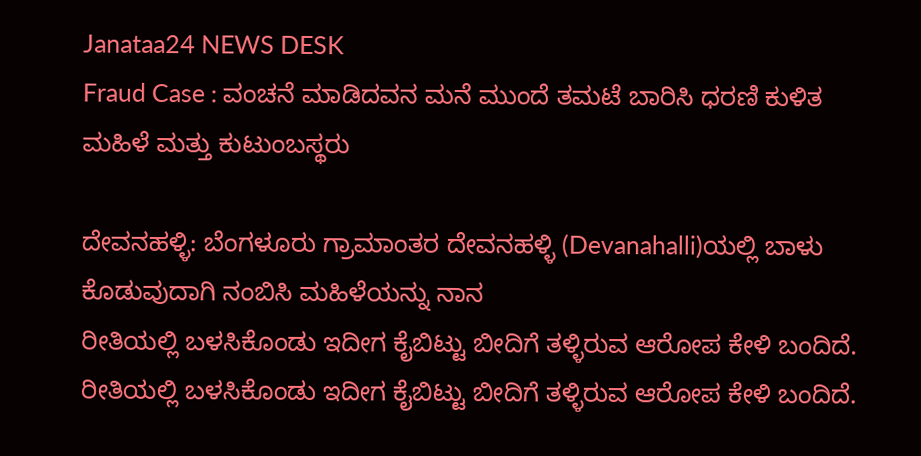Janataa24 NEWS DESK
Fraud Case : ವಂಚನೆ ಮಾಡಿದವನ ಮನೆ ಮುಂದೆ ತಮಟೆ ಬಾರಿಸಿ ಧರಣಿ ಕುಳಿತ ಮಹಿಳೆ ಮತ್ತು ಕುಟುಂಬಸ್ಥರು

ದೇವನಹಳ್ಳಿ: ಬೆಂಗಳೂರು ಗ್ರಾಮಾಂತರ ದೇವನಹಳ್ಳಿ (Devanahalli)ಯಲ್ಲಿ ಬಾಳು ಕೊಡುವುದಾಗಿ ನಂಬಿಸಿ ಮಹಿಳೆಯನ್ನು ನಾನ
ರೀತಿಯಲ್ಲಿ ಬಳಸಿಕೊಂಡು ಇದೀಗ ಕೈಬಿಟ್ಟು ಬೀದಿಗೆ ತಳ್ಳಿರುವ ಆರೋಪ ಕೇಳಿ ಬಂದಿದೆ.
ರೀತಿಯಲ್ಲಿ ಬಳಸಿಕೊಂಡು ಇದೀಗ ಕೈಬಿಟ್ಟು ಬೀದಿಗೆ ತಳ್ಳಿರುವ ಆರೋಪ ಕೇಳಿ ಬಂದಿದೆ.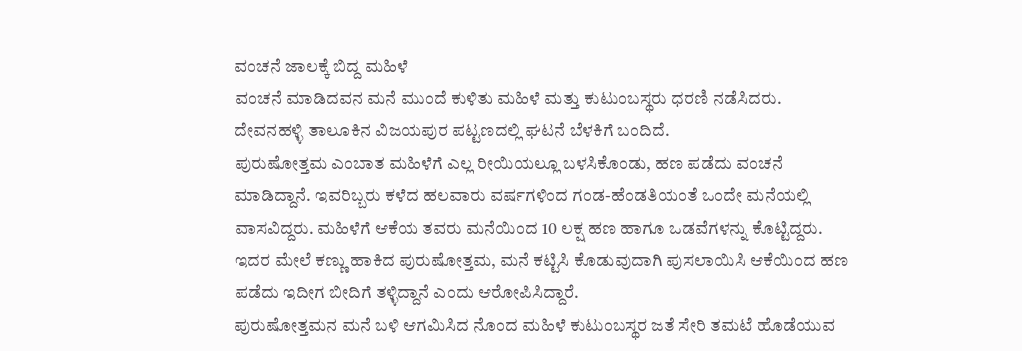ವಂಚನೆ ಜಾಲಕ್ಕೆ ಬಿದ್ದ ಮಹಿಳೆ
ವಂಚನೆ ಮಾಡಿದವನ ಮನೆ ಮುಂದೆ ಕುಳಿತು ಮಹಿಳೆ ಮತ್ತು ಕುಟುಂಬಸ್ಥರು ಧರಣಿ ನಡೆಸಿದರು. ದೇವನಹಳ್ಳಿ ತಾಲೂಕಿನ ವಿಜಯಪುರ ಪಟ್ಟಣದಲ್ಲಿ ಘಟನೆ ಬೆಳಕಿಗೆ ಬಂದಿದೆ.
ಪುರುಷೋತ್ತಮ ಎಂಬಾತ ಮಹಿಳೆಗೆ ಎಲ್ಲ ರೀಯಿಯಲ್ಲೂ ಬಳಸಿಕೊಂಡು, ಹಣ ಪಡೆದು ವಂಚನೆ ಮಾಡಿದ್ದಾನೆ. ಇವರಿಬ್ಬರು ಕಳೆದ ಹಲವಾರು ವರ್ಷಗಳಿಂದ ಗಂಡ-ಹೆಂಡತಿಯಂತೆ ಒಂದೇ ಮನೆಯಲ್ಲಿ ವಾಸವಿದ್ದರು. ಮಹಿಳೆಗೆ ಆಕೆಯ ತವರು ಮನೆಯಿಂದ 10 ಲಕ್ಷ ಹಣ ಹಾಗೂ ಒಡವೆಗಳನ್ನು ಕೊಟ್ಟಿದ್ದರು.
ಇದರ ಮೇಲೆ ಕಣ್ಣು ಹಾಕಿದ ಪುರುಷೋತ್ತಮ, ಮನೆ ಕಟ್ಟಿಸಿ ಕೊಡುವುದಾಗಿ ಪುಸಲಾಯಿಸಿ ಆಕೆಯಿಂದ ಹಣ ಪಡೆದು ಇದೀಗ ಬೀದಿಗೆ ತಳ್ಳಿದ್ದಾನೆ ಎಂದು ಆರೋಪಿಸಿದ್ದಾರೆ.
ಪುರುಷೋತ್ತಮನ ಮನೆ ಬಳಿ ಆಗಮಿಸಿದ ನೊಂದ ಮಹಿಳೆ ಕುಟುಂಬಸ್ಥರ ಜತೆ ಸೇರಿ ತಮಟೆ ಹೊಡೆಯುವ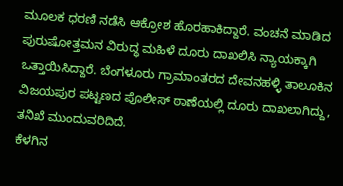ಮೂಲಕ ಧರಣಿ ನಡೆಸಿ ಆಕ್ರೋಶ ಹೊರಹಾಕಿದ್ದಾರೆ. ವಂಚನೆ ಮಾಡಿದ ಪುರುಷೋತ್ತಮನ ವಿರುದ್ಧ ಮಹಿಳೆ ದೂರು ದಾಖಲಿಸಿ ನ್ಯಾಯಕ್ಕಾಗಿ ಒತ್ತಾಯಿಸಿದ್ದಾರೆ. ಬೆಂಗಳೂರು ಗ್ರಾಮಾಂತರದ ದೇವನಹಳ್ಳಿ ತಾಲೂಕಿನ ವಿಜಯಪುರ ಪಟ್ಟಣದ ಪೊಲೀಸ್ ಠಾಣೆಯಲ್ಲಿ ದೂರು ದಾಖಲಾಗಿದ್ದು, ತನಿಖೆ ಮುಂದುವರಿದಿದೆ.
ಕೆಳಗಿನ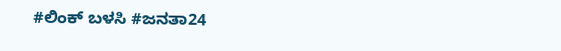#ಲಿಂಕ್ ಬಳಸಿ #ಜನತಾ24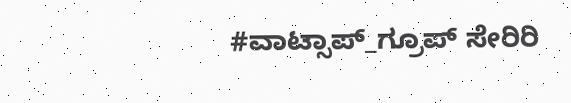#ವಾಟ್ಸಾಪ್_ಗ್ರೂಪ್ ಸೇರಿರಿ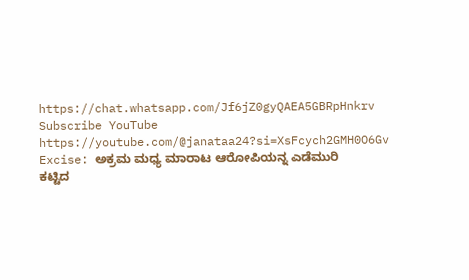https://chat.whatsapp.com/Jf6jZ0gyQAEA5GBRpHnkrv
Subscribe YouTube
https://youtube.com/@janataa24?si=XsFcych2GMH0O6Gv
Excise: ಅಕ್ರಮ ಮಧ್ಯ ಮಾರಾಟ ಆರೋಪಿಯನ್ನ ಎಡೆಮುರಿ ಕಟ್ಟಿದ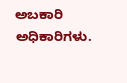ಅಬಕಾರಿ ಅಧಿಕಾರಿಗಳು.